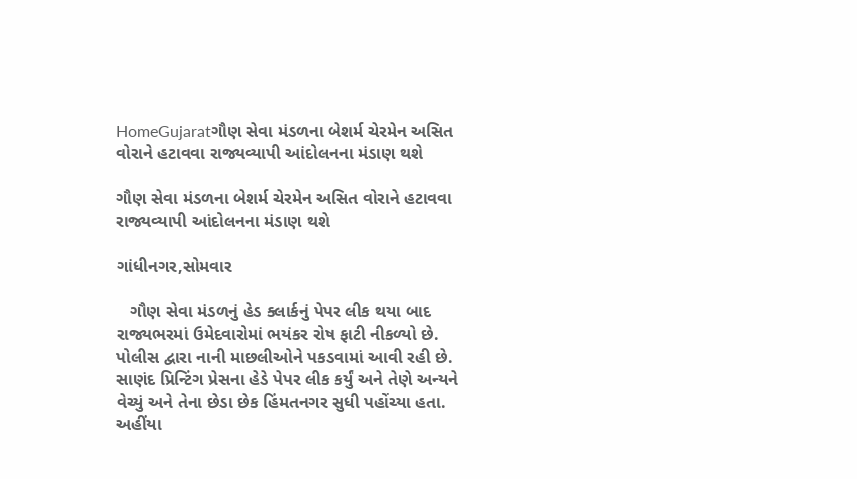HomeGujaratગૌણ સેવા મંડળના બેશર્મ ચેરમેન અસિત વોરાને હટાવવા રાજ્યવ્યાપી આંદોલનના મંડાણ થશે

ગૌણ સેવા મંડળના બેશર્મ ચેરમેન અસિત વોરાને હટાવવા રાજ્યવ્યાપી આંદોલનના મંડાણ થશે

ગાંધીનગર,સોમવાર

   ગૌણ સેવા મંડળનું હેડ ક્લાર્કનું પેપર લીક થયા બાદ રાજ્યભરમાં ઉમેદવારોમાં ભયંકર રોષ ફાટી નીકળ્યો છે. પોલીસ દ્વારા નાની માછલીઓને પકડવામાં આવી રહી છે. સાણંદ પ્રિન્ટિંગ પ્રેસના હેડે પેપર લીક કર્યું અને તેણે અન્યને વેચ્યું અને તેના છેડા છેક હિંમતનગર સુધી પહોંચ્યા હતા. અહીંયા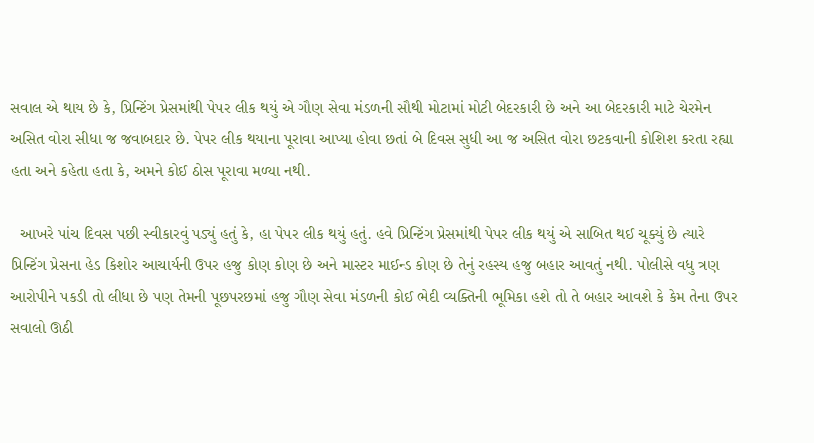સવાલ એ થાય છે કે, પ્રિન્ટિંગ પ્રેસમાંથી પેપર લીક થયું એ ગૌણ સેવા મંડળની સૌથી મોટામાં મોટી બેદરકારી છે અને આ બેદરકારી માટે ચેરમેન અસિત વોરા સીધા જ જવાબદાર છે. પેપર લીક થયાના પૂરાવા આપ્યા હોવા છતાં બે દિવસ સુધી આ જ અસિત વોરા છટકવાની કોશિશ કરતા રહ્યા હતા અને કહેતા હતા કે, અમને કોઈ ઠોસ પૂરાવા મળ્યા નથી.

  આખરે પાંચ દિવસ પછી સ્વીકારવું પડ્યું હતું કે, હા પેપર લીક થયું હતું. હવે પ્રિન્ટિંગ પ્રેસમાંથી પેપર લીક થયું એ સાબિત થઈ ચૂક્યું છે ત્યારે પ્રિન્ટિંગ પ્રેસના હેડ કિશોર આચાર્યની ઉપર હજુ કોણ કોણ છે અને માસ્ટર માઈન્ડ કોણ છે તેનું રહસ્ય હજુ બહાર આવતું નથી. પોલીસે વધુ ત્રણ આરોપીને પકડી તો લીધા છે પણ તેમની પૂછપરછમાં હજુ ગૌણ સેવા મંડળની કોઈ ભેદી વ્યક્તિની ભૂમિકા હશે તો તે બહાર આવશે કે કેમ તેના ઉપર સવાલો ઊઠી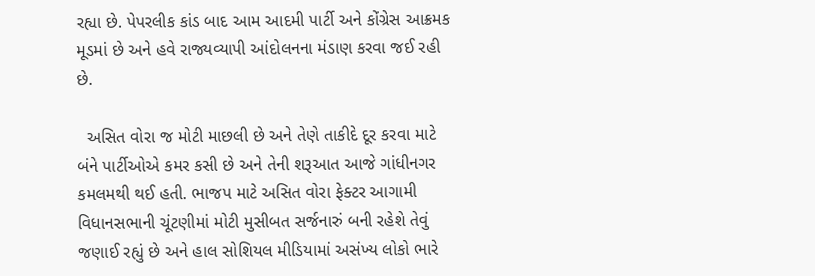રહ્યા છે. પેપરલીક કાંડ બાદ આમ આદમી પાર્ટી અને કોંગ્રેસ આક્રમક મૂડમાં છે અને હવે રાજ્યવ્યાપી આંદોલનના મંડાણ કરવા જઈ રહી છે.

  અસિત વોરા જ મોટી માછલી છે અને તેણે તાકીદે દૂર કરવા માટે બંને પાર્ટીઓએ કમર કસી છે અને તેની શરૂઆત આજે ગાંધીનગર કમલમથી થઈ હતી. ભાજપ માટે અસિત વોરા ફેક્ટર આગામી વિધાનસભાની ચૂંટણીમાં મોટી મુસીબત સર્જનારું બની રહેશે તેવું જણાઈ રહ્યું છે અને હાલ સોશિયલ મીડિયામાં અસંખ્ય લોકો ભારે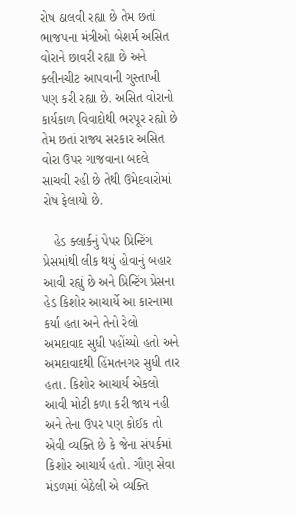રોષ ઠાલવી રહ્યા છે તેમ છતાં ભાજપના મંત્રીઓ બેશર્મ અસિત વોરાને છાવરી રહ્યા છે અને ક્લીનચીટ આપવાની ગુસ્તાખી પણ કરી રહ્યા છે. અસિત વોરાનો કાર્યકાળ વિવાદોથી ભરપૂર રહ્યો છે તેમ છતાં રાજ્ય સરકાર અસિત વોરા ઉપર ગાજવાના બદલે સાચવી રહી છે તેથી ઉમેદવારોમાં રોષ ફેલાયો છે.

   હેડ ક્લાર્કનું પેપર પ્રિન્ટિંગ પ્રેસમાંથી લીક થયું હોવાનું બહાર આવી રહ્યું છે અને પ્રિન્ટિંગ પ્રેસના હેડ કિશોર આચાર્યે આ કારનામા કર્યા હતા અને તેનો રેલો અમદાવાદ સુધી પહોંચ્યો હતો અને અમદાવાદથી હિંમતનગર સુધી તાર હતા. કિશોર આચાર્ય એકલો આવી મોટી કળા કરી જાય નહી અને તેના ઉપર પણ કોઈક તો એવી વ્યક્તિ છે કે જેના સંપર્કમાં કિશોર આચાર્ય હતો. ગૌણ સેવા મંડળમાં બેઠેલી એ વ્યક્તિ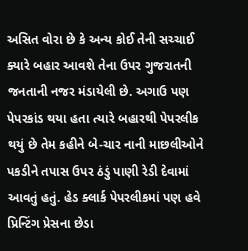અસિત વોરા છે કે અન્ય કોઈ તેની સચ્ચાઈ ક્યારે બહાર આવશે તેના ઉપર ગુજરાતની જનતાની નજર મંડાયેલી છે. અગાઉ પણ પેપરકાંડ થયા હતા ત્યારે બહારથી પેપરલીક થયું છે તેમ કહીને બે-ચાર નાની માછલીઓને પકડીને તપાસ ઉપર ઠંડું પાણી રેડી દેવામાં આવતું હતું. હેડ ક્લાર્ક પેપરલીકમાં પણ હવે પ્રિન્ટિંગ પ્રેસના છેડા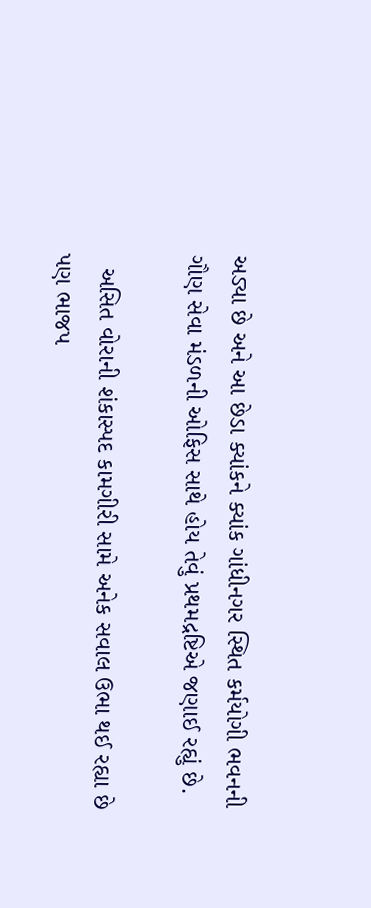અડ્યા છે અને આ છેડા ક્યાંકને ક્યાંક ગાંધીનગર સ્થિત કર્મયોગી ભવનની ગૌણ સેવા મંડળની ઓફિસ સાથે હોય તેવું પ્રથમદ્રષ્ટિએ જણાઈ રહ્યું છે.

  અસિત વોરાની શંકાસ્પદ કામગીરી સામે અનેક સવાલ ઉભા થઈ રહ્યા છે પણ ભાજપ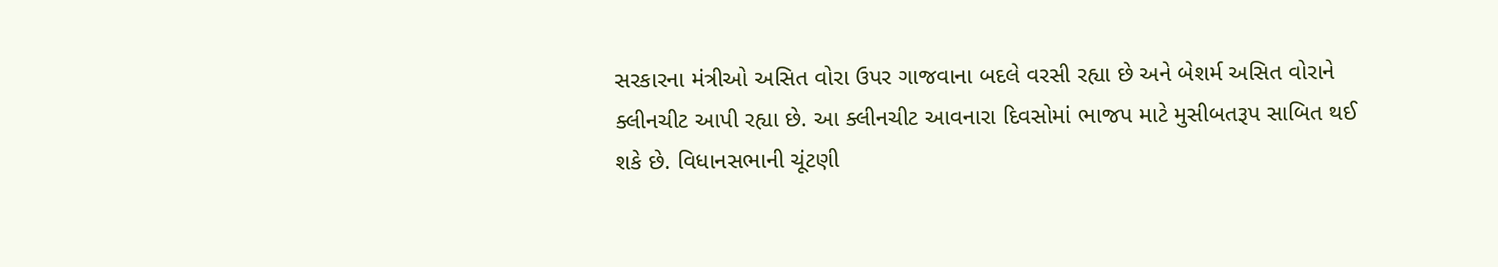સરકારના મંત્રીઓ અસિત વોરા ઉપર ગાજવાના બદલે વરસી રહ્યા છે અને બેશર્મ અસિત વોરાને ક્લીનચીટ આપી રહ્યા છે. આ ક્લીનચીટ આવનારા દિવસોમાં ભાજપ માટે મુસીબતરૂપ સાબિત થઈ શકે છે. વિધાનસભાની ચૂંટણી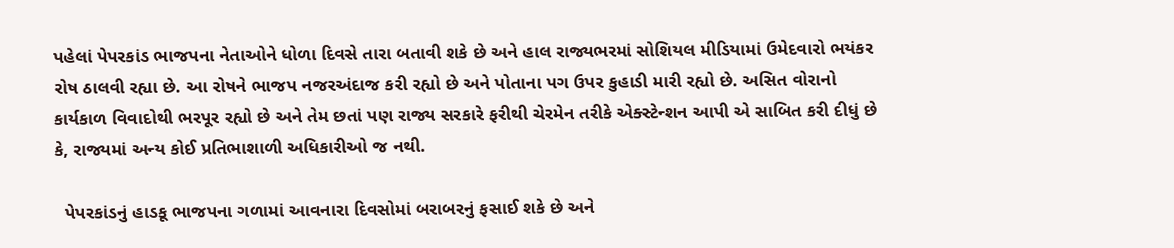પહેલાં પેપરકાંડ ભાજપના નેતાઓને ધોળા દિવસે તારા બતાવી શકે છે અને હાલ રાજ્યભરમાં સોશિયલ મીડિયામાં ઉમેદવારો ભયંકર રોષ ઠાલવી રહ્યા છે. આ રોષને ભાજપ નજરઅંદાજ કરી રહ્યો છે અને પોતાના પગ ઉપર કુહાડી મારી રહ્યો છે. અસિત વોરાનો કાર્યકાળ વિવાદોથી ભરપૂર રહ્યો છે અને તેમ છતાં પણ રાજ્ય સરકારે ફરીથી ચેરમેન તરીકે એક્સ્ટેન્શન આપી એ સાબિત કરી દીધું છે કે, રાજ્યમાં અન્ય કોઈ પ્રતિભાશાળી અધિકારીઓ જ નથી.

  પેપરકાંડનું હાડકૂ ભાજપના ગળામાં આવનારા દિવસોમાં બરાબરનું ફસાઈ શકે છે અને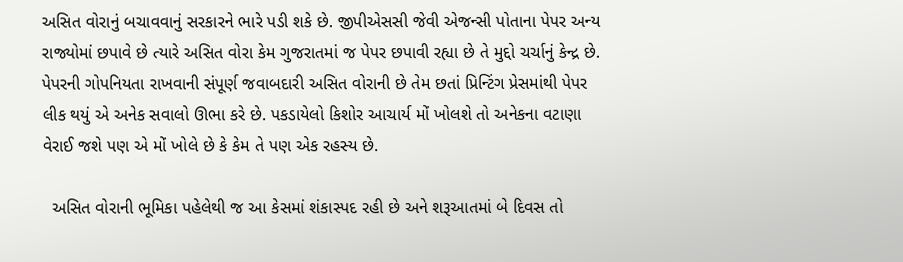અસિત વોરાનું બચાવવાનું સરકારને ભારે પડી શકે છે. જીપીએસસી જેવી એજન્સી પોતાના પેપર અન્ય રાજ્યોમાં છપાવે છે ત્યારે અસિત વોરા કેમ ગુજરાતમાં જ પેપર છપાવી રહ્યા છે તે મુદ્દો ચર્ચાનું કેન્દ્ર છે. પેપરની ગોપનિયતા રાખવાની સંપૂર્ણ જવાબદારી અસિત વોરાની છે તેમ છતાં પ્રિન્ટિંગ પ્રેસમાંથી પેપર લીક થયું એ અનેક સવાલો ઊભા કરે છે. પકડાયેલો કિશોર આચાર્ય મોં ખોલશે તો અનેકના વટાણા વેરાઈ જશે પણ એ મોં ખોલે છે કે કેમ તે પણ એક રહસ્ય છે.

  અસિત વોરાની ભૂમિકા પહેલેથી જ આ કેસમાં શંકાસ્પદ રહી છે અને શરૂઆતમાં બે દિવસ તો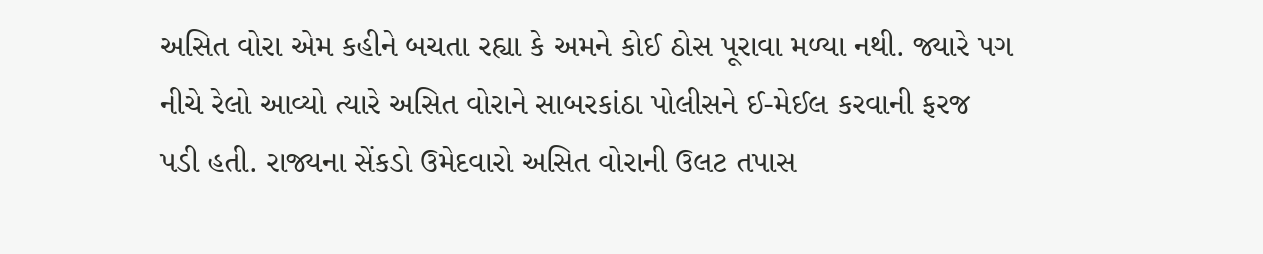અસિત વોરા એમ કહીને બચતા રહ્યા કે અમને કોઈ ઠોસ પૂરાવા મળ્યા નથી. જ્યારે પગ નીચે રેલો આવ્યો ત્યારે અસિત વોરાને સાબરકાંઠા પોલીસને ઈ-મેઈલ કરવાની ફરજ પડી હતી. રાજ્યના સેંકડો ઉમેદવારો અસિત વોરાની ઉલટ તપાસ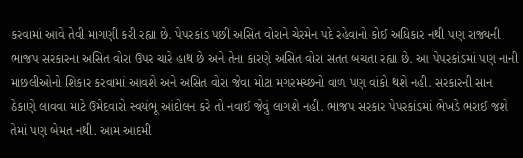કરવામાં આવે તેવી માગણી કરી રહ્યા છે. પેપરકાંડ પછી અસિત વોરાને ચેરમેન પદે રહેવાનો કોઈ અધિકાર નથી પણ રાજ્યની ભાજપ સરકારના અસિત વોરા ઉપર ચારે હાથ છે અને તેના કારણે અસિત વોરા સતત બચતા રહ્યા છે. આ પેપરકાંડમાં પણ નાની માછલીઓનો શિકાર કરવામાં આવશે અને અસિત વોરા જેવા મોટા મગરમચ્છનો વાળ પણ વાંકો થશે નહી. સરકારની સાન ઠેકાણે લાવવા માટે ઉમેદવારો સ્વયંભૂ આંદોલન કરે તો નવાઈ જેવું લાગશે નહી. ભાજપ સરકાર પેપરકાંડમાં ભેખડે ભરાઈ જશે તેમાં પણ બેમત નથી. આમ આદમી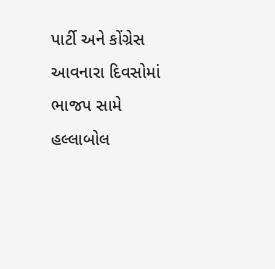પાર્ટી અને કોંગ્રેસ આવનારા દિવસોમાં ભાજપ સામે હલ્લાબોલ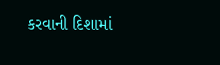કરવાની દિશામાં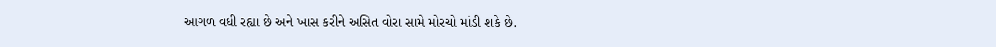આગળ વધી રહ્યા છે અને ખાસ કરીને અસિત વોરા સામે મોરચો માંડી શકે છે.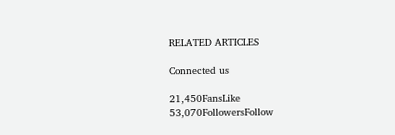RELATED ARTICLES

Connected us

21,450FansLike
53,070FollowersFollow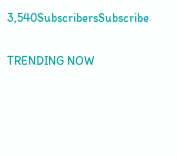3,540SubscribersSubscribe

TRENDING NOW